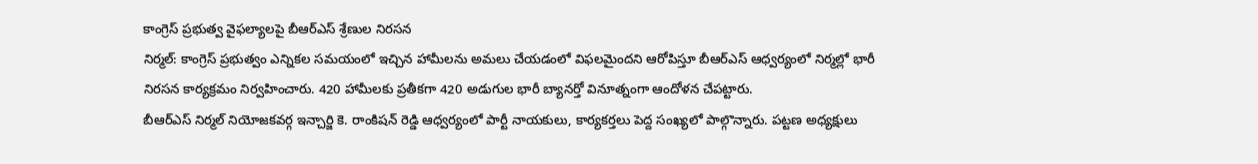కాంగ్రెస్ ప్రభుత్వ వైఫల్యాలపై బీఆర్ఎస్ శ్రేణుల నిరసన
నిర్మల్: కాంగ్రెస్ ప్రభుత్వం ఎన్నికల సమయంలో ఇచ్చిన హామీలను అమలు చేయడంలో విఫలమైందని ఆరోపిస్తూ బీఆర్ఎస్ ఆధ్వర్యంలో నిర్మల్లో భారీ నిరసన కార్యక్రమం నిర్వహించారు. 420 హామీలకు ప్రతీకగా 420 అడుగుల భారీ బ్యానర్తో వినూత్నంగా ఆందోళన చేపట్టారు.
బీఆర్ఎస్ నిర్మల్ నియోజకవర్గ ఇన్చార్జి కె. రాంకిషన్ రెడ్డి ఆధ్వర్యంలో పార్టీ నాయకులు, కార్యకర్తలు పెద్ద సంఖ్యలో పాల్గొన్నారు. పట్టణ అధ్యక్షులు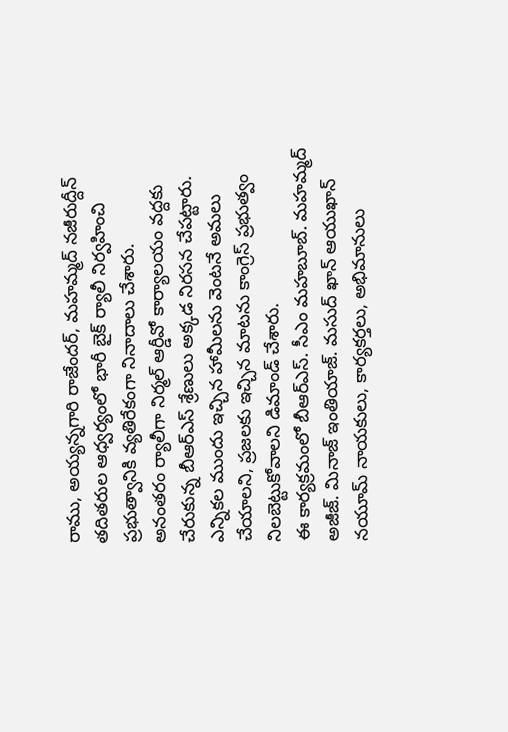రాము, అయ్యన్నగారి రాజేందర్, మహమ్మద్ నజీరుద్దీన్ తదితరుల ఆధ్వర్యంలో భారీ బైక్ ర్యాలీ నిర్వహించి ప్రభుత్వానికి వ్యతిరేకంగా నినాదాలు చేశారు.
అనంతరం ర్యాలీగా నిర్మల్ ఆర్డీవో కార్యాలయం వద్దకు చేరుకున్న బీఆర్ఎస్ శ్రేణులు అక్కడ నిరసన చేపట్టారు. ఎన్నికల ముందు ఇచ్చిన హామీలను వెంటనే అమలు చేయాలని, ప్రజలకు ఇచ్చిన మాటను కాంగ్రెస్ ప్రభుత్వం నిలబెట్టుకోవాలని డిమాండ్ చేశారు.
ఈ కార్యక్రమంలో బీఆర్ఎస్. సీఎం మహబూబ్. మహమ్మద్ అజీజ్. మినాజ్ ఇంతియాజ్. మసుద్ ఖాన్ ఆయుఖాన్ నయూమ్ నాయకులు, కార్యకర్తలు, అభిమానులు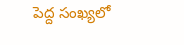పెద్ద సంఖ్యలో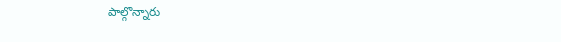పాల్గొన్నారు